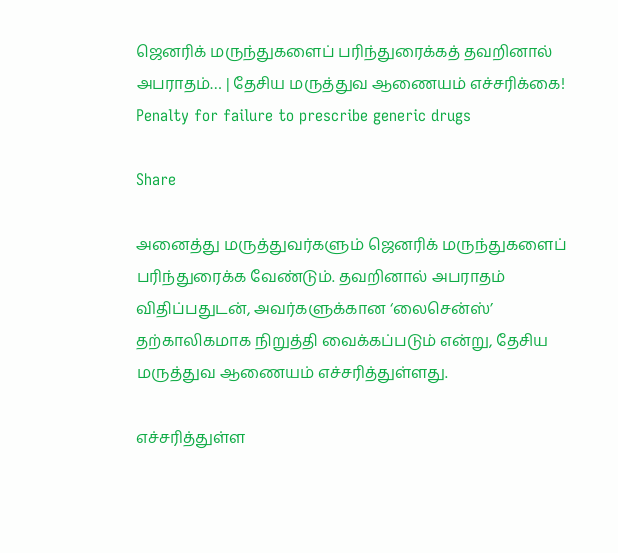ஜெனரிக் மருந்துகளைப் பரிந்துரைக்கத் தவறினால் அபராதம்… | தேசிய மருத்துவ ஆணையம் எச்சரிக்கை! Penalty for failure to prescribe generic drugs

Share

அனைத்து மருத்துவர்களும் ஜெனரிக் மருந்துகளைப் பரிந்துரைக்க வேண்டும். தவறினால் அபராதம் விதிப்பதுடன், அவர்களுக்கான ‘லைசென்ஸ்’ தற்காலிகமாக நிறுத்தி வைக்கப்படும் என்று, தேசிய மருத்துவ ஆணையம் எச்சரித்துள்ளது.

எச்சரித்துள்ள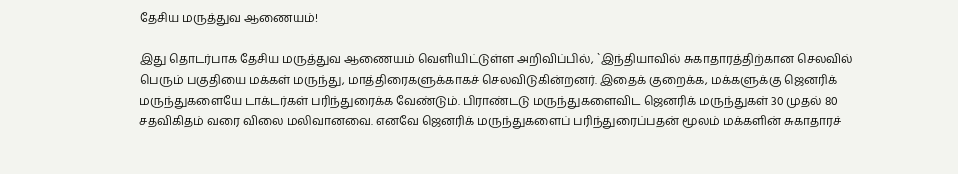தேசிய மருத்துவ ஆணையம்!

இது தொடர்பாக தேசிய மருத்துவ ஆணையம் வெளியிட்டுள்ள அறிவிப்பில், `இந்தியாவில் சுகாதாரத்திற்கான செலவில் பெரும் பகுதியை மக்கள் மருந்து, மாத்திரைகளுக்காகச் செலவிடுகின்றனர். இதைக் குறைக்க, மக்களுக்கு ஜெனரிக் மருந்துகளையே டாக்டர்கள் பரிந்துரைக்க வேண்டும். பிராண்டடு மருந்துகளைவிட ஜெனரிக் மருந்துகள் 30 முதல் 80 சதவிகிதம் வரை விலை மலிவானவை. எனவே ஜெனரிக் மருந்துகளைப் பரிந்துரைப்பதன் மூலம் மக்களின் சுகாதாரச்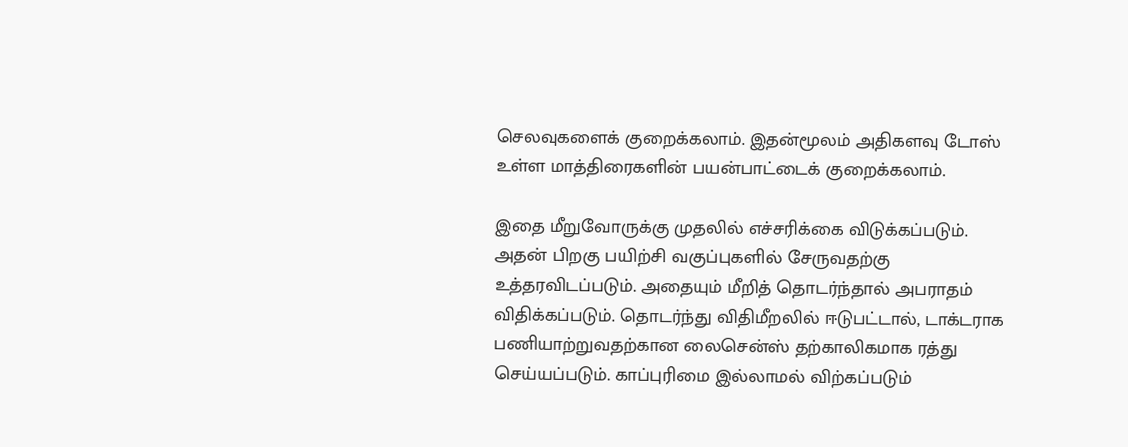செலவுகளைக் குறைக்கலாம். இதன்மூலம் அதிகளவு டோஸ் உள்ள மாத்திரைகளின் பயன்பாட்டைக் குறைக்கலாம்.

இதை மீறுவோருக்கு முதலில் எச்சரிக்கை விடுக்கப்படும். அதன் பிறகு பயிற்சி வகுப்புகளில் சேருவதற்கு உத்தரவிடப்படும். அதையும் மீறித் தொடர்ந்தால் அபராதம் விதிக்கப்படும். தொடர்ந்து விதிமீறலில் ஈடுபட்டால், டாக்டராக பணியாற்றுவதற்கான லைசென்ஸ் தற்காலிகமாக ரத்து செய்யப்படும். காப்புரிமை இல்லாமல் விற்கப்படும்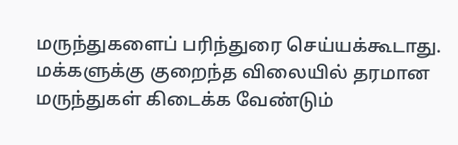மருந்துகளைப் பரிந்துரை செய்யக்கூடாது. மக்களுக்கு குறைந்த விலையில் தரமான மருந்துகள் கிடைக்க வேண்டும்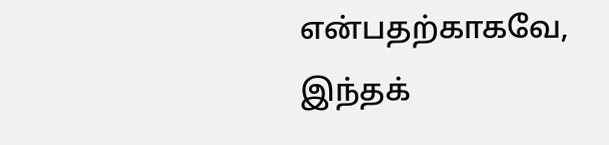என்பதற்காகவே, இந்தக்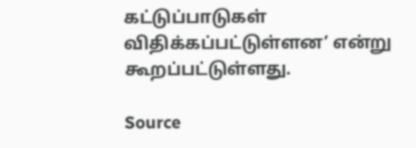கட்டுப்பாடுகள் விதிக்கப்பட்டுள்ளன’ என்று கூறப்பட்டுள்ளது.

Source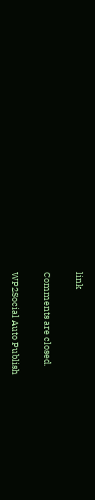link

Comments are closed.

WP2Social Auto Publish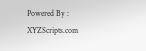Powered By : XYZScripts.com